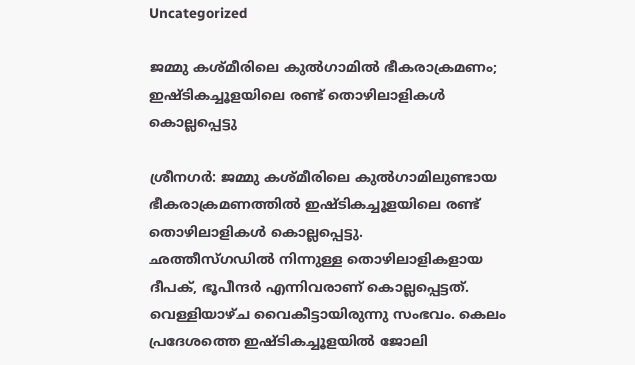Uncategorized

ജമ്മു കശ്മീരിലെ കുല്‍ഗാമില്‍ ഭീകരാക്രമണം; ഇഷ്ടികച്ചൂളയിലെ രണ്ട് തൊഴിലാളികള്‍ കൊല്ലപ്പെട്ടു

ശ്രീനഗര്‍: ജമ്മു കശ്മീരിലെ കുല്‍ഗാമിലുണ്ടായ ഭീകരാക്രമണത്തില്‍ ഇഷ്ടികച്ചൂളയിലെ രണ്ട് തൊഴിലാളികള്‍ കൊല്ലപ്പെട്ടു.
ഛത്തീസ്ഗഡില്‍ നിന്നുള്ള തൊഴിലാളികളായ ദീപക്, ഭൂപീന്ദര്‍ എന്നിവരാണ് കൊല്ലപ്പെട്ടത്. വെള്ളിയാഴ്ച വൈകീട്ടായിരുന്നു സംഭവം. കെലം പ്രദേശത്തെ ഇഷ്ടികച്ചൂളയില്‍ ജോലി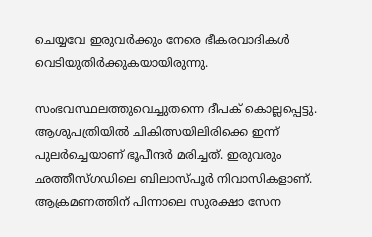ചെയ്യവേ ഇരുവര്‍ക്കും നേരെ ഭീകരവാദികള്‍ വെടിയുതിര്‍ക്കുകയായിരുന്നു.

സംഭവസ്ഥലത്തുവെച്ചുതന്നെ ദീപക് കൊല്ലപ്പെട്ടു. ആശുപത്രിയില്‍ ചികിത്സയിലിരിക്കെ ഇന്ന് പുലര്‍ച്ചെയാണ് ഭൂപീന്ദര്‍ മരിച്ചത്. ഇരുവരും ഛത്തീസ്ഗഡിലെ ബിലാസ്പൂർ നിവാസികളാണ്. ആക്രമണത്തിന് പിന്നാലെ സുരക്ഷാ സേന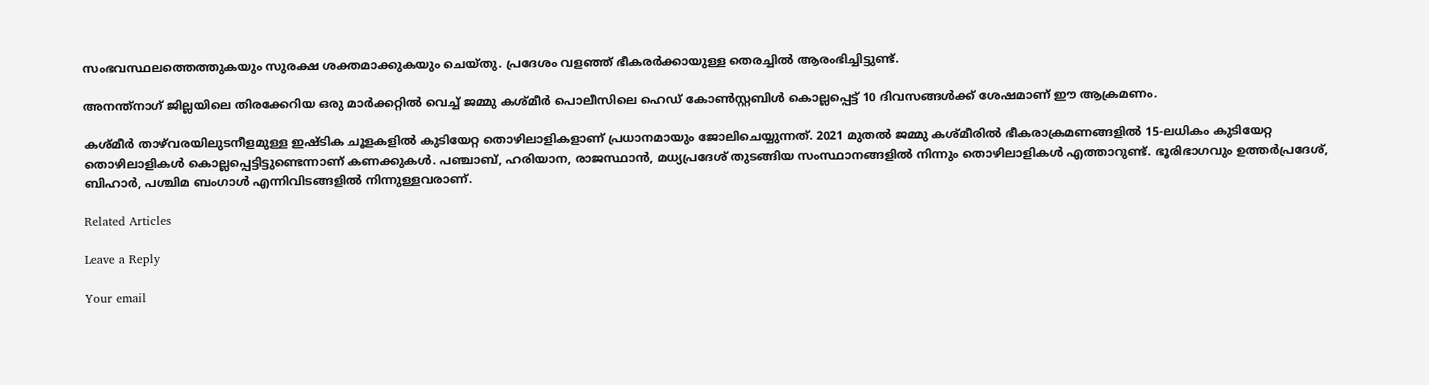സംഭവസ്ഥലത്തെത്തുകയും സുരക്ഷ ശക്തമാക്കുകയും ചെയ്തു. പ്രദേശം വളഞ്ഞ് ഭീകരര്‍ക്കായുള്ള തെരച്ചില്‍ ആരംഭിച്ചിട്ടുണ്ട്.

അനന്ത്‌നാഗ് ജില്ലയിലെ തിരക്കേറിയ ഒരു മാർക്കറ്റിൽ വെച്ച് ജമ്മു കശ്മീർ പൊലീസിലെ ഹെഡ് കോൺസ്റ്റബിൾ കൊല്ലപ്പെട്ട് 10 ദിവസങ്ങൾക്ക് ശേഷമാണ് ഈ ആക്രമണം.

കശ്മീർ താഴ്‌വരയിലുടനീളമുള്ള ഇഷ്ടിക ചൂളകളിൽ കുടിയേറ്റ തൊഴിലാളികളാണ് പ്രധാനമായും ജോലിചെയ്യുന്നത്. 2021 മുതൽ ജമ്മു കശ്മീരിൽ ഭീകരാക്രമണങ്ങളിൽ 15-ലധികം കുടിയേറ്റ തൊഴിലാളികൾ കൊല്ലപ്പെട്ടിട്ടുണ്ടെന്നാണ് കണക്കുകൾ. പഞ്ചാബ്, ഹരിയാന, രാജസ്ഥാൻ, മധ്യപ്രദേശ് തുടങ്ങിയ സംസ്ഥാനങ്ങളിൽ നിന്നും തൊഴിലാളികൾ എത്താറുണ്ട്. ഭൂരിഭാഗവും ഉത്തർപ്രദേശ്, ബിഹാർ, പശ്ചിമ ബംഗാൾ എന്നിവിടങ്ങളിൽ നിന്നുള്ളവരാണ്.

Related Articles

Leave a Reply

Your email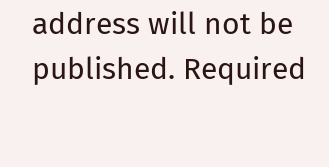address will not be published. Required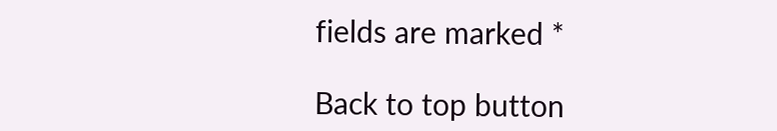fields are marked *

Back to top button